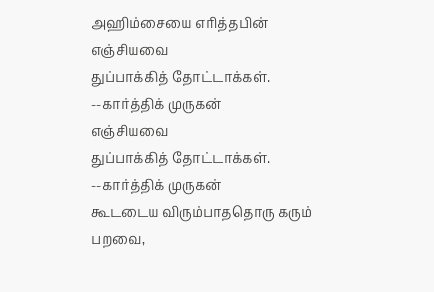அஹிம்சையை எரித்தபின்
எஞ்சியவை
துப்பாக்கித் தோட்டாக்கள்.
--கார்த்திக் முருகன்
எஞ்சியவை
துப்பாக்கித் தோட்டாக்கள்.
--கார்த்திக் முருகன்
கூடடைய விரும்பாததொரு கரும் பறவை,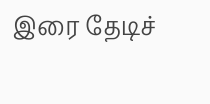இரை தேடிச்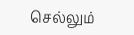செல்லும்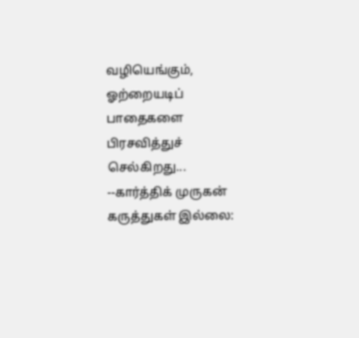வழியெங்கும், ஓற்றையடிப் பாதைகளை பிரசவித்துச் செல்கிறது... --கார்த்திக் முருகன்
கருத்துகள் இல்லை: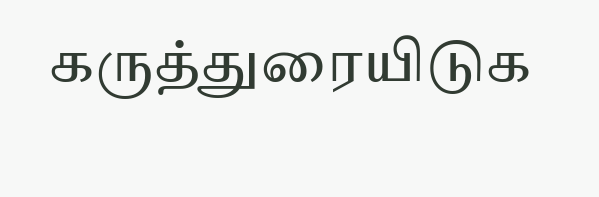கருத்துரையிடுக